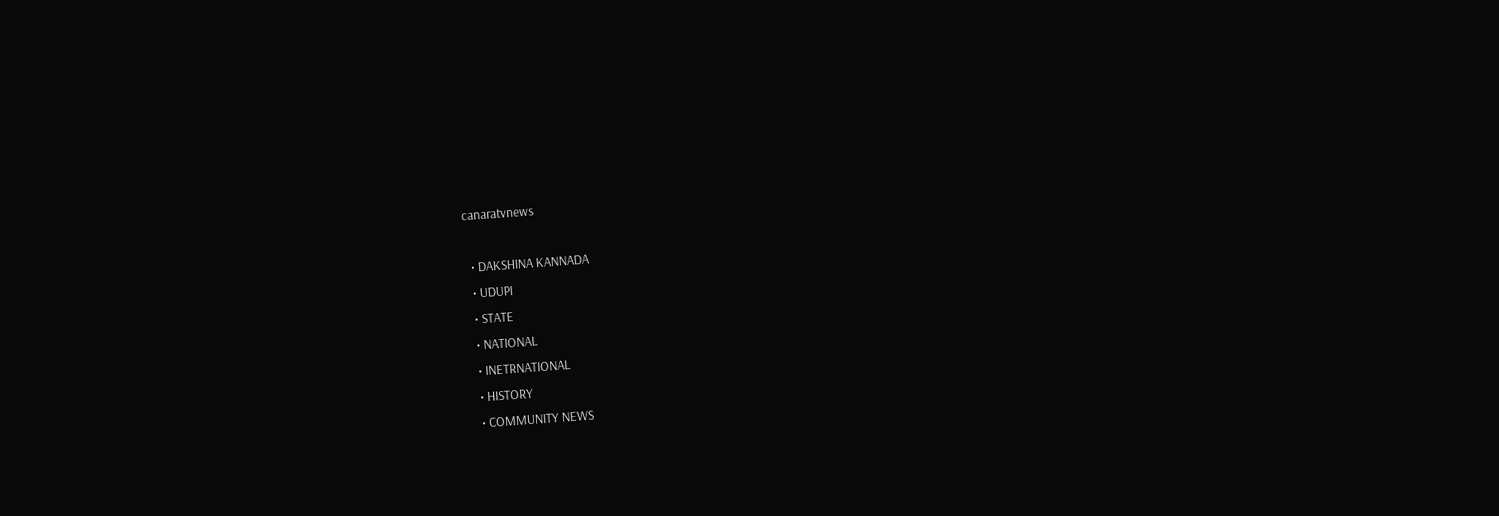canaratvnews

  • DAKSHINA KANNADA
  • UDUPI
  • STATE
  • NATIONAL
  • INETRNATIONAL
  • HISTORY
  • COMMUNITY NEWS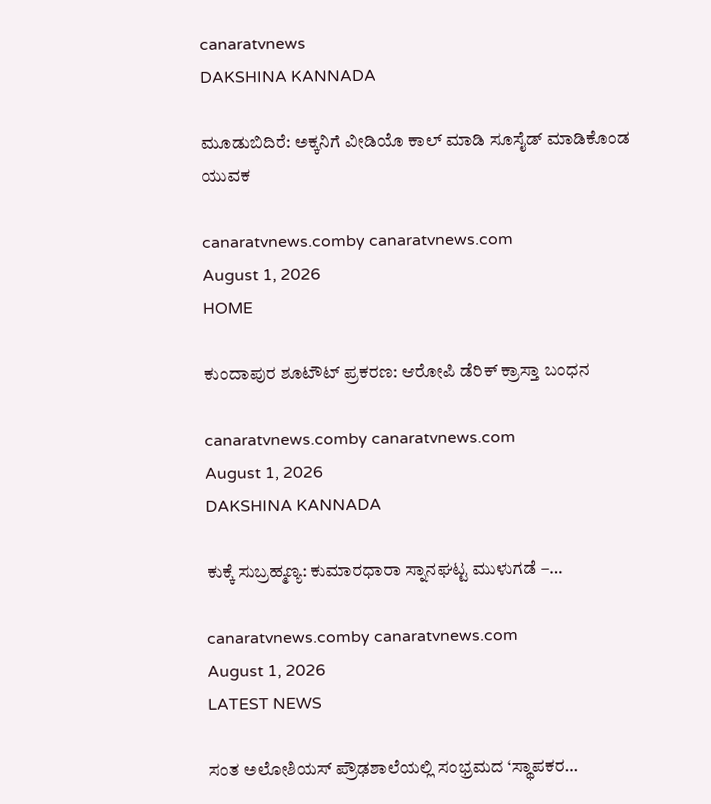canaratvnews
DAKSHINA KANNADA

ಮೂಡುಬಿದಿರೆ: ಅಕ್ಕನಿಗೆ ವೀಡಿಯೊ ಕಾಲ್ ಮಾಡಿ ಸೂಸೈಡ್‌ ಮಾಡಿಕೊಂಡ ಯುವಕ

canaratvnews.comby canaratvnews.com
August 1, 2026
HOME

ಕುಂದಾಪುರ ಶೂಟೌಟ್‌ ಪ್ರಕರಣ: ಆರೋಪಿ ಡೆರಿಕ್ ಕ್ರಾಸ್ತಾ ಬಂಧನ

canaratvnews.comby canaratvnews.com
August 1, 2026
DAKSHINA KANNADA

ಕುಕ್ಕೆ ಸುಬ್ರಹ್ಮಣ್ಯ: ಕುಮಾರಧಾರಾ ಸ್ನಾನಘಟ್ಟ ಮುಳುಗಡೆ –…

canaratvnews.comby canaratvnews.com
August 1, 2026
LATEST NEWS

ಸಂತ ಅಲೋಶಿಯಸ್ ಪ್ರೌಢಶಾಲೆಯಲ್ಲಿ ಸಂಭ್ರಮದ ‘ಸ್ಥಾಪಕರ…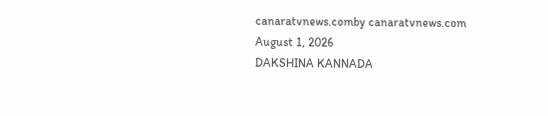canaratvnews.comby canaratvnews.com
August 1, 2026
DAKSHINA KANNADA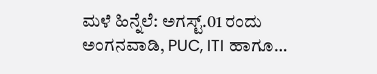ಮಳೆ ಹಿನ್ನೆಲೆ: ಅಗಸ್ಟ್.01 ರಂದು ಅಂಗನವಾಡಿ, PUC, ITI ಹಾಗೂ…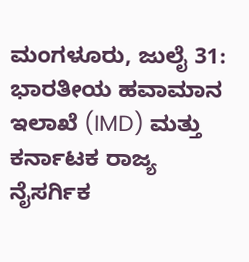ಮಂಗಳೂರು, ಜುಲೈ 31: ಭಾರತೀಯ ಹವಾಮಾನ ಇಲಾಖೆ (IMD) ಮತ್ತು ಕರ್ನಾಟಕ ರಾಜ್ಯ ನೈಸರ್ಗಿಕ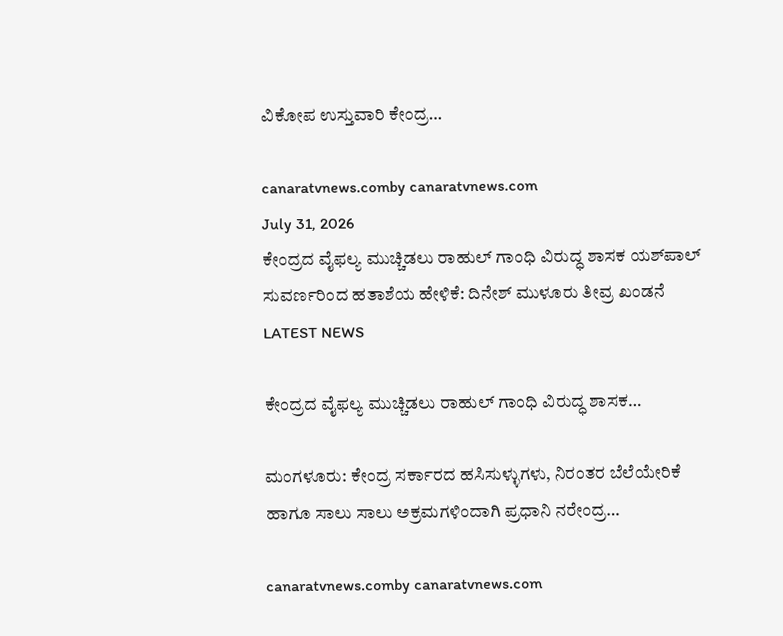ವಿಕೋಪ ಉಸ್ತುವಾರಿ ಕೇಂದ್ರ…

canaratvnews.comby canaratvnews.com
July 31, 2026
ಕೇಂದ್ರದ ವೈಫಲ್ಯ ಮುಚ್ಚಿಡಲು ರಾಹುಲ್ ಗಾಂಧಿ ವಿರುದ್ಧ ಶಾಸಕ ಯಶ್‌ಪಾಲ್ ಸುವರ್ಣರಿಂದ ಹತಾಶೆಯ ಹೇಳಿಕೆ: ದಿನೇಶ್ ಮುಳೂರು ತೀವ್ರ ಖಂಡನೆ
LATEST NEWS

ಕೇಂದ್ರದ ವೈಫಲ್ಯ ಮುಚ್ಚಿಡಲು ರಾಹುಲ್ ಗಾಂಧಿ ವಿರುದ್ಧ ಶಾಸಕ…

ಮಂಗಳೂರು: ಕೇಂದ್ರ ಸರ್ಕಾರದ ಹಸಿಸುಳ್ಳುಗಳು, ನಿರಂತರ ಬೆಲೆಯೇರಿಕೆ ಹಾಗೂ ಸಾಲು ಸಾಲು ಅಕ್ರಮಗಳಿಂದಾಗಿ ಪ್ರಧಾನಿ ನರೇಂದ್ರ…

canaratvnews.comby canaratvnews.com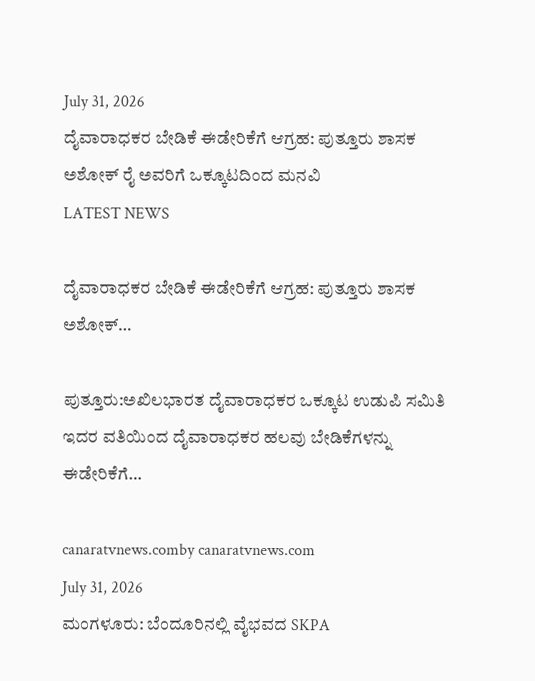July 31, 2026
ದೈವಾರಾಧಕರ ಬೇಡಿಕೆ ಈಡೇರಿಕೆಗೆ ಆಗ್ರಹ: ಪುತ್ತೂರು ಶಾಸಕ ಅಶೋಕ್ ರೈ ಅವರಿಗೆ ಒಕ್ಕೂಟದಿಂದ ಮನವಿ
LATEST NEWS

ದೈವಾರಾಧಕರ ಬೇಡಿಕೆ ಈಡೇರಿಕೆಗೆ ಆಗ್ರಹ: ಪುತ್ತೂರು ಶಾಸಕ ಅಶೋಕ್…

ಪುತ್ತೂರು:ಅಖಿಲಭಾರತ ದೈವಾರಾಧಕರ ಒಕ್ಕೂಟ ಉಡುಪಿ ಸಮಿತಿ ಇದರ ವತಿಯಿಂದ ದೈವಾರಾಧಕರ ಹಲವು ಬೇಡಿಕೆಗಳನ್ನು ಈಡೇರಿಕೆಗೆ…

canaratvnews.comby canaratvnews.com
July 31, 2026
ಮಂಗಳೂರು: ಬೆಂದೂರಿನಲ್ಲಿ ವೈಭವದ SKPA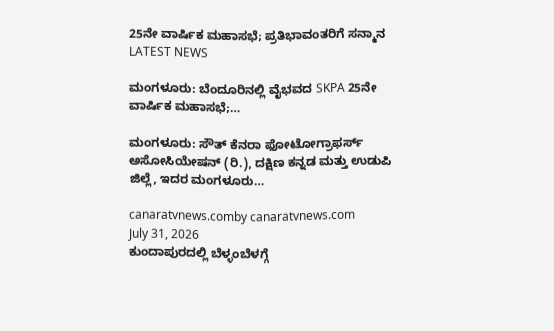25ನೇ ವಾರ್ಷಿಕ ಮಹಾಸಭೆ; ಪ್ರತಿಭಾವಂತರಿಗೆ ಸನ್ಮಾನ
LATEST NEWS

ಮಂಗಳೂರು: ಬೆಂದೂರಿನಲ್ಲಿ ವೈಭವದ SKPA 25ನೇ ವಾರ್ಷಿಕ ಮಹಾಸಭೆ;…

ಮಂಗಳೂರು: ಸೌತ್ ಕೆನರಾ ಫೋಟೋಗ್ರಾಫರ್ಸ್ ಅಸೋಸಿಯೇಷನ್ (ರಿ.), ದಕ್ಷಿಣ ಕನ್ನಡ ಮತ್ತು ಉಡುಪಿ ಜಿಲ್ಲೆ, ಇದರ ಮಂಗಳೂರು…

canaratvnews.comby canaratvnews.com
July 31, 2026
ಕುಂದಾಪುರದಲ್ಲಿ ಬೆಳ್ಳಂಬೆಳಗ್ಗೆ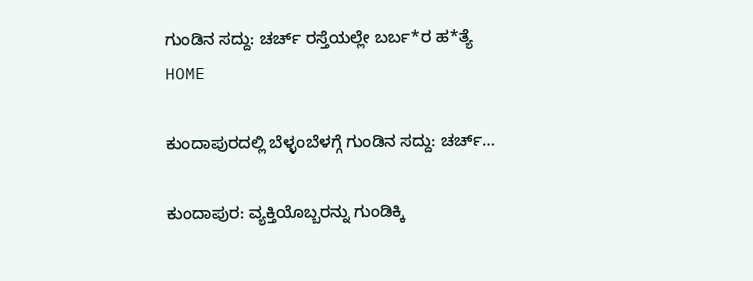ಗುಂಡಿನ ಸದ್ದು: ಚರ್ಚ್‌ ರಸ್ತೆಯಲ್ಲೇ ಬರ್ಬ*ರ ಹ*ತ್ಯೆ
HOME

ಕುಂದಾಪುರದಲ್ಲಿ ಬೆಳ್ಳಂಬೆಳಗ್ಗೆ ಗುಂಡಿನ ಸದ್ದು: ಚರ್ಚ್‌…

ಕುಂದಾಪುರ: ವ್ಯಕ್ತಿಯೊಬ್ಬರನ್ನು ಗುಂಡಿಕ್ಕಿ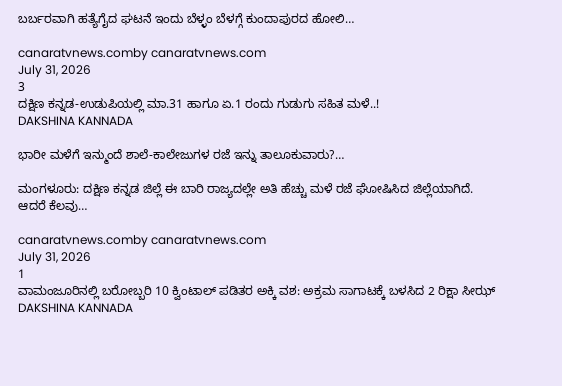ಬರ್ಬರವಾಗಿ ಹತ್ಯೆಗೈದ ಘಟನೆ ಇಂದು ಬೆಳ್ಳಂ ಬೆಳಗ್ಗೆ ಕುಂದಾಪುರದ ಹೋಲಿ…

canaratvnews.comby canaratvnews.com
July 31, 2026
3
ದಕ್ಷಿಣ ಕನ್ನಡ-ಉಡುಪಿಯಲ್ಲಿ ಮಾ.31 ಹಾಗೂ ಏ.1 ರಂದು ಗುಡುಗು ಸಹಿತ ಮಳೆ..!
DAKSHINA KANNADA

ಭಾರೀ ಮಳೆಗೆ ಇನ್ಮುಂದೆ ಶಾಲೆ-ಕಾಲೇಜುಗಳ ರಜೆ ಇನ್ನು ತಾಲೂಕುವಾರು?…

ಮಂಗಳೂರು: ದಕ್ಷಿಣ ಕನ್ನಡ ಜಿಲ್ಲೆ ಈ ಬಾರಿ ರಾಜ್ಯದಲ್ಲೇ ಅತಿ ಹೆಚ್ಚು ಮಳೆ ರಜೆ ಘೋಷಿಸಿದ ಜಿಲ್ಲೆಯಾಗಿದೆ. ಆದರೆ ಕೆಲವು…

canaratvnews.comby canaratvnews.com
July 31, 2026
1
ವಾಮಂಜೂರಿನಲ್ಲಿ ಬರೋಬ್ಬರಿ 10 ಕ್ವಿಂಟಾಲ್‌ ಪಡಿತರ ಅಕ್ಕಿ ವಶ: ಅಕ್ರಮ ಸಾಗಾಟಕ್ಕೆ ಬಳಸಿದ 2 ರಿಕ್ಷಾ ಸೀಝ್‌
DAKSHINA KANNADA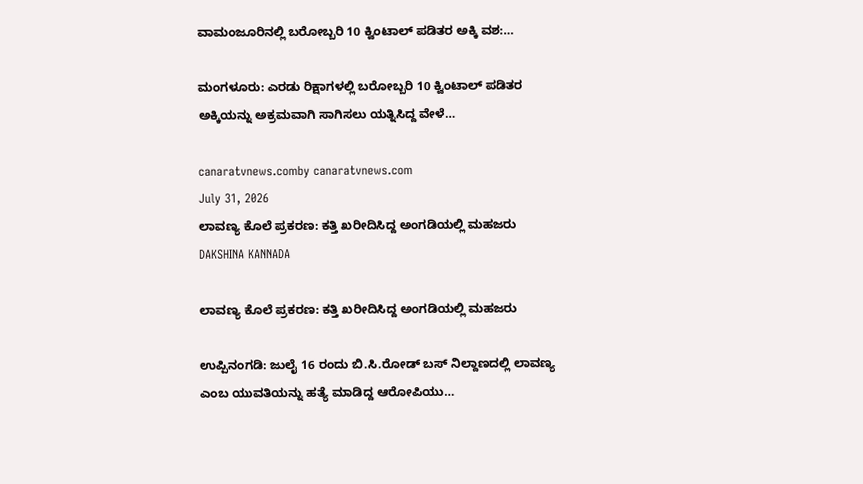ವಾಮಂಜೂರಿನಲ್ಲಿ ಬರೋಬ್ಬರಿ 10 ಕ್ವಿಂಟಾಲ್‌ ಪಡಿತರ ಅಕ್ಕಿ ವಶ:…

ಮಂಗಳೂರು: ಎರಡು ರಿಕ್ಷಾಗಳಲ್ಲಿ ಬರೋಬ್ಬರಿ 10 ಕ್ವಿಂಟಾಲ್‌ ಪಡಿತರ ಅಕ್ಕಿಯನ್ನು ಅಕ್ರಮವಾಗಿ ಸಾಗಿಸಲು ಯತ್ನಿಸಿದ್ದ ವೇಳೆ…

canaratvnews.comby canaratvnews.com
July 31, 2026
ಲಾವಣ್ಯ ಕೊಲೆ ಪ್ರಕರಣ: ಕತ್ತಿ ಖರೀದಿಸಿದ್ದ ಅಂಗಡಿಯಲ್ಲಿ ಮಹಜರು
DAKSHINA KANNADA

ಲಾವಣ್ಯ ಕೊಲೆ ಪ್ರಕರಣ: ಕತ್ತಿ ಖರೀದಿಸಿದ್ದ ಅಂಗಡಿಯಲ್ಲಿ ಮಹಜರು

ಉಪ್ಪಿನಂಗಡಿ: ಜುಲೈ 16 ರಂದು ಬಿ.ಸಿ.ರೋಡ್ ಬಸ್ ನಿಲ್ದಾಣದಲ್ಲಿ ಲಾವಣ್ಯ ಎಂಬ ಯುವತಿಯನ್ನು ಹತ್ಯೆ ಮಾಡಿದ್ದ ಆರೋಪಿಯು…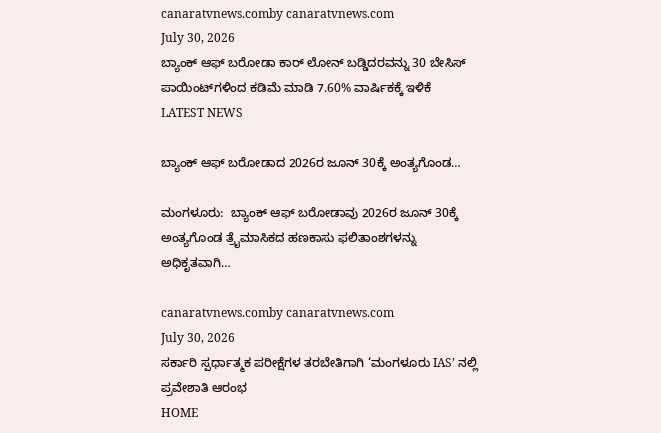canaratvnews.comby canaratvnews.com
July 30, 2026
ಬ್ಯಾಂಕ್ ಆಫ್ ಬರೋಡಾ ಕಾರ್ ಲೋನ್ ಬಡ್ಡಿದರವನ್ನು 30 ಬೇಸಿಸ್ ಪಾಯಿಂಟ್‌ಗಳಿಂದ ಕಡಿಮೆ ಮಾಡಿ 7.60% ವಾರ್ಷಿಕಕ್ಕೆ ಇಳಿಕೆ
LATEST NEWS

ಬ್ಯಾಂಕ್ ಆಫ್ ಬರೋಡಾದ 2026ರ ಜೂನ್ 30ಕ್ಕೆ ಅಂತ್ಯಗೊಂಡ…

ಮಂಗಳೂರು:  ಬ್ಯಾಂಕ್ ಆಫ್ ಬರೋಡಾವು 2026ರ ಜೂನ್ 30ಕ್ಕೆ ಅಂತ್ಯಗೊಂಡ ತ್ರೈಮಾಸಿಕದ ಹಣಕಾಸು ಫಲಿತಾಂಶಗಳನ್ನು ಅಧಿಕೃತವಾಗಿ…

canaratvnews.comby canaratvnews.com
July 30, 2026
ಸರ್ಕಾರಿ ಸ್ಪರ್ಧಾತ್ಮಕ ಪರೀಕ್ಷೆಗಳ ತರಬೇತಿಗಾಗಿ ‘ಮಂಗಳೂರು IAS’ ನಲ್ಲಿ ಪ್ರವೇಶಾತಿ ಆರಂಭ
HOME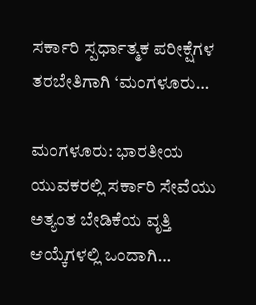ಸರ್ಕಾರಿ ಸ್ಪರ್ಧಾತ್ಮಕ ಪರೀಕ್ಷೆಗಳ ತರಬೇತಿಗಾಗಿ ‘ಮಂಗಳೂರು…

ಮಂಗಳೂರು: ಭಾರತೀಯ ಯುವಕರಲ್ಲಿ ಸರ್ಕಾರಿ ಸೇವೆಯು ಅತ್ಯಂತ ಬೇಡಿಕೆಯ ವೃತ್ತಿ ಆಯ್ಕೆಗಳಲ್ಲಿ ಒಂದಾಗಿ…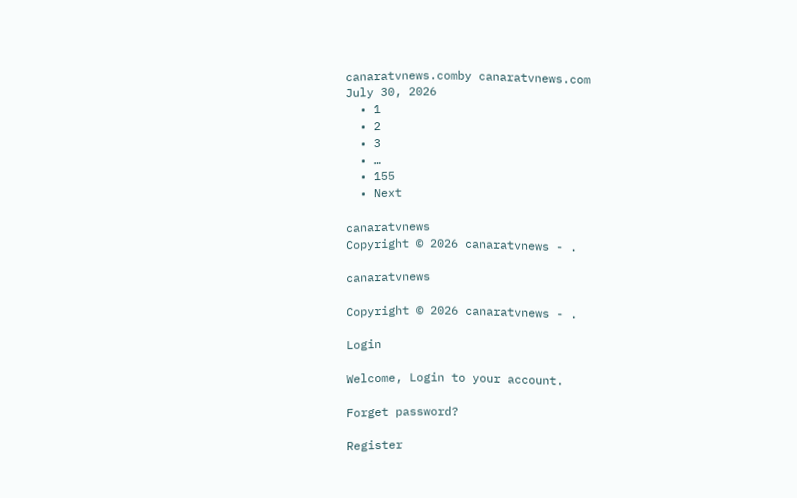canaratvnews.comby canaratvnews.com
July 30, 2026
  • 1
  • 2
  • 3
  • …
  • 155
  • Next

canaratvnews
Copyright © 2026 canaratvnews - .

canaratvnews

Copyright © 2026 canaratvnews - .

Login

Welcome, Login to your account.

Forget password?

Register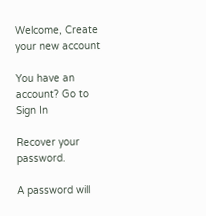Welcome, Create your new account

You have an account? Go to Sign In

Recover your password.

A password will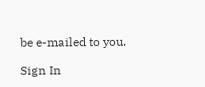be e-mailed to you.

Sign In